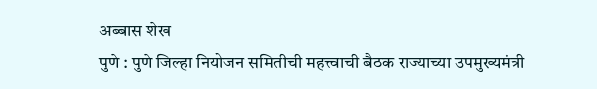अब्बास शेख
पुणे : पुणे जिल्हा नियोजन समितीची महत्त्वाची बैठक राज्याच्या उपमुख्यमंत्री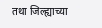तथा जिल्ह्याच्या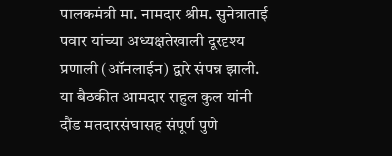पालकमंत्री मा. नामदार श्रीम. सुनेत्राताई पवार यांच्या अध्यक्षतेखाली दूरदृश्य प्रणाली (ऑनलाईन) द्वारे संपन्न झाली. या बैठकीत आमदार राहुल कुल यांनी दौंड मतदारसंघासह संपूर्ण पुणे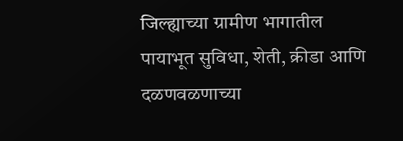जिल्ह्याच्या ग्रामीण भागातील पायाभूत सुविधा, शेती, क्रीडा आणि दळणवळणाच्या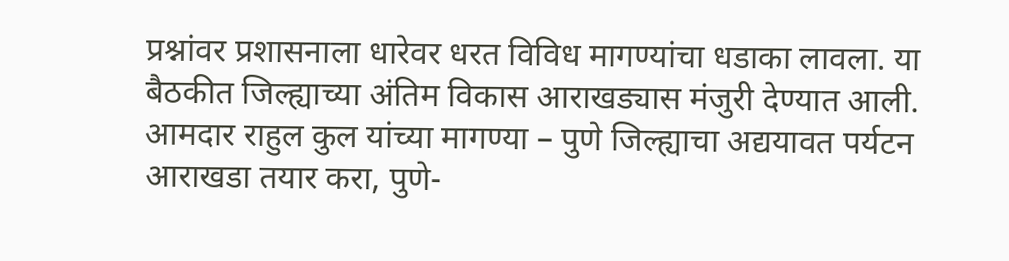प्रश्नांवर प्रशासनाला धारेवर धरत विविध मागण्यांचा धडाका लावला. या बैठकीत जिल्ह्याच्या अंतिम विकास आराखड्यास मंजुरी देण्यात आली.
आमदार राहुल कुल यांच्या मागण्या – पुणे जिल्ह्याचा अद्ययावत पर्यटन आराखडा तयार करा, पुणे-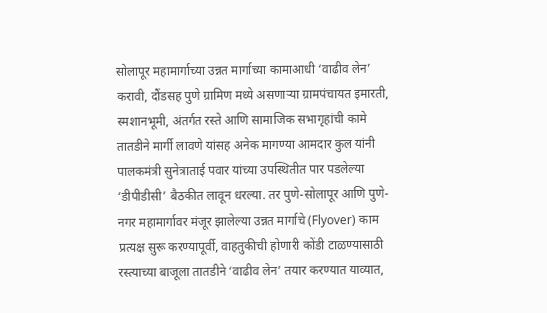सोलापूर महामार्गाच्या उन्नत मार्गाच्या कामाआधी ‘वाढीव लेन’ करावी, दौंडसह पुणे ग्रामिण मध्ये असणाऱ्या ग्रामपंचायत इमारती, स्मशानभूमी, अंतर्गत रस्ते आणि सामाजिक सभागृहांची कामे तातडीने मार्गी लावणे यांसह अनेक मागण्या आमदार कुल यांनी पालकमंत्री सुनेत्राताई पवार यांच्या उपस्थितीत पार पडलेल्या ‘डीपीडीसी’ बैठकीत लावून धरल्या. तर पुणे-सोलापूर आणि पुणे-नगर महामार्गावर मंजूर झालेल्या उन्नत मार्गाचे (Flyover) काम प्रत्यक्ष सुरू करण्यापूर्वी, वाहतुकीची होणारी कोंडी टाळण्यासाठी रस्त्याच्या बाजूला तातडीने ‘वाढीव लेन’ तयार करण्यात याव्यात,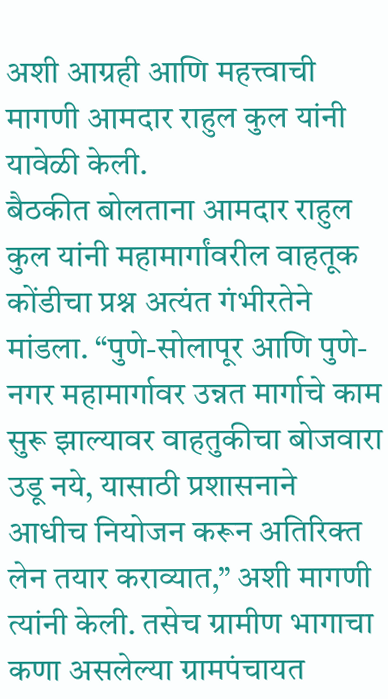अशी आग्रही आणि महत्त्वाची मागणी आमदार राहुल कुल यांनी यावेळी केली.
बैठकीत बोलताना आमदार राहुल कुल यांनी महामार्गांवरील वाहतूक कोंडीचा प्रश्न अत्यंत गंभीरतेने मांडला. “पुणे-सोलापूर आणि पुणे-नगर महामार्गावर उन्नत मार्गाचे काम सुरू झाल्यावर वाहतुकीचा बोजवारा उडू नये, यासाठी प्रशासनाने आधीच नियोजन करून अतिरिक्त लेन तयार कराव्यात,” अशी मागणी त्यांनी केली. तसेच ग्रामीण भागाचा कणा असलेल्या ग्रामपंचायत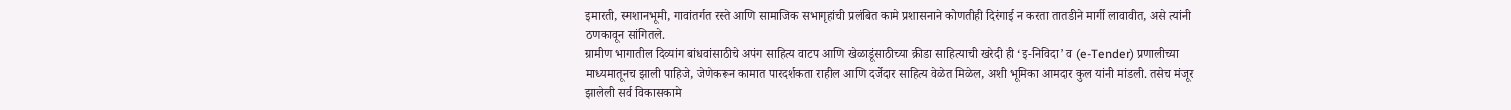इमारती, स्मशानभूमी, गावांतर्गत रस्ते आणि सामाजिक सभागृहांची प्रलंबित कामे प्रशासनाने कोणतीही दिरंगाई न करता तातडीने मार्गी लावावीत, असे त्यांनी ठणकावून सांगितले.
ग्रामीण भागातील दिव्यांग बांधवांसाठीचे अपंग साहित्य वाटप आणि खेळाडूंसाठीच्या क्रीडा साहित्याची खरेदी ही ‘इ-निविदा’ व (e-Tender) प्रणालीच्या माध्यमातूनच झाली पाहिजे, जेणेकरून कामात पारदर्शकता राहील आणि दर्जेदार साहित्य वेळेत मिळेल, अशी भूमिका आमदार कुल यांनी मांडली. तसेच मंजूर झालेली सर्व विकासकामे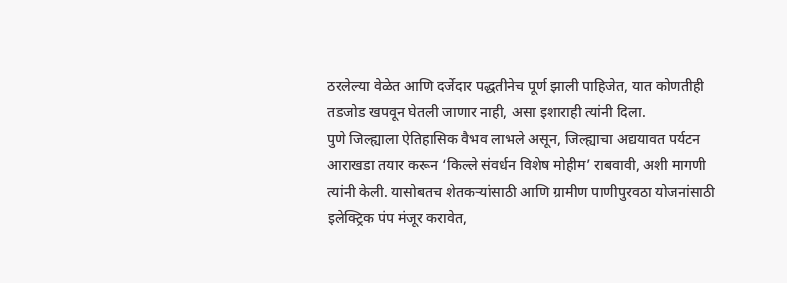ठरलेल्या वेळेत आणि दर्जेदार पद्धतीनेच पूर्ण झाली पाहिजेत, यात कोणतीही तडजोड खपवून घेतली जाणार नाही, असा इशाराही त्यांनी दिला.
पुणे जिल्ह्याला ऐतिहासिक वैभव लाभले असून, जिल्ह्याचा अद्ययावत पर्यटन आराखडा तयार करून ‘किल्ले संवर्धन विशेष मोहीम’ राबवावी, अशी मागणी त्यांनी केली. यासोबतच शेतकऱ्यांसाठी आणि ग्रामीण पाणीपुरवठा योजनांसाठी इलेक्ट्रिक पंप मंजूर करावेत,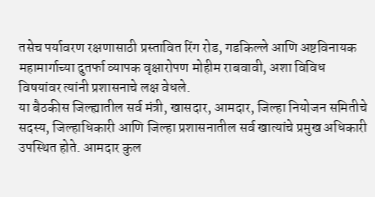तसेच पर्यावरण रक्षणासाठी प्रस्तावित रिंग रोड, गडकिल्ले आणि अष्टविनायक महामार्गाच्या दुतर्फा व्यापक वृक्षारोपण मोहीम राबवावी, अशा विविध विषयांवर त्यांनी प्रशासनाचे लक्ष वेधले.
या बैठकीस जिल्ह्यातील सर्व मंत्री, खासदार, आमदार, जिल्हा नियोजन समितीचे सदस्य, जिल्हाधिकारी आणि जिल्हा प्रशासनातील सर्व खात्यांचे प्रमुख अधिकारी उपस्थित होते. आमदार कुल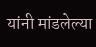यांनी मांडलेल्या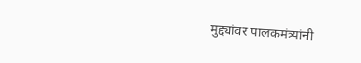मुद्द्यांवर पालकमंत्र्यांनी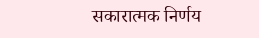सकारात्मक निर्णय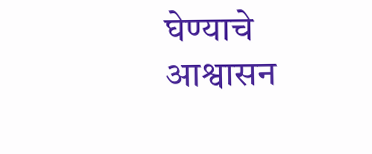घेण्याचे आश्वासन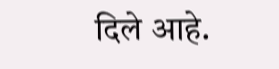दिले आहे.